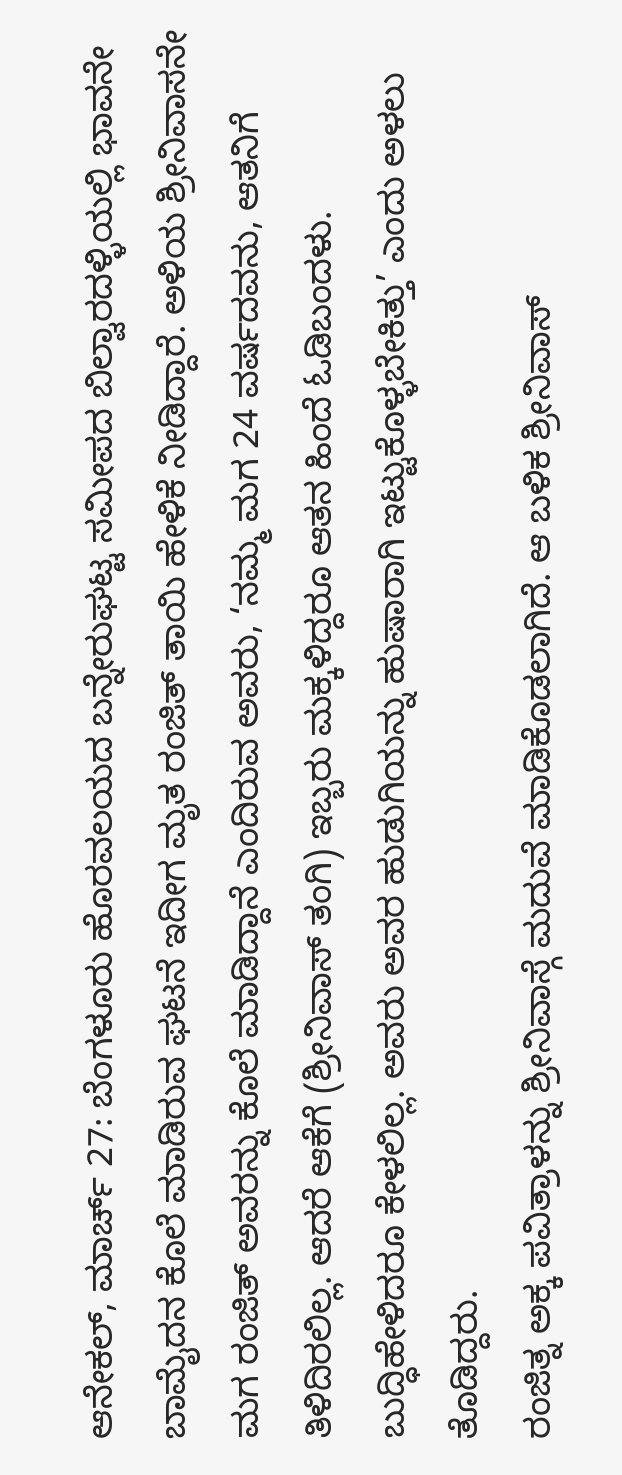ಆನೇಕಲ್, ಮಾರ್ಚ್ 27: ಬೆಂಗಳೂರು ಹೊರವಲಯದ ಬನ್ನೇರುಘಟ್ಟ ಸಮೀಪದ ಬಿಲ್ವಾರದಳ್ಳಿಯಲ್ಲಿ ಭಾವನೇ ಬಾಮೈದನ ಕೊಲೆ ಮಾಡಿರುವ ಘಟನೆ ಇದೀಗ ಮೃತ ರಂಜಿತ್ ತಾಯಿ ಹೇಳಿಕೆ ನೀಡಿದ್ದಾರೆ. ಅಳಿಯ ಶ್ರೀನಿವಾಸನೇ ಮಗ ರಂಜಿತ್ ಅವರನ್ನು ಕೊಲೆ ಮಾಡಿದ್ದಾನೆ ಎಂದಿರುವ ಅವರು, ‘ನಮ್ಮ ಮಗ 24 ವರ್ಷದವನು, ಆತನಿಗೆ ತಿಳಿದಿರಲಿಲ್ಲ. ಆದರೆ ಆಕೆಗೆ (ಶ್ರೀನಿವಾಸ್ ತಂಗಿ) ಇಬ್ಬರು ಮಕ್ಕಳಿದ್ದರೂ ಆತನ ಹಿಂದೆ ಓಡಿಬಂದಳು. ಬುದ್ಧಿಹೇಳಿದರೂ ಕೇಳಲಿಲ್ಲ. ಅವರು ಅವರ ಹುಡುಗಿಯನ್ನು ಹುಷಾರಾಗಿ ಇಟ್ಟುಕೊಳ್ಳಬೇಕಿತ್ತು’ ಎಂದು ಅಳಲು ತೊಡಿದ್ದರು.
ರಂಜಿತ್ನ ಅಕ್ಕ ಪವಿತ್ರಾಳನ್ನು ಶ್ರೀನಿವಾಸ್ಗೆ ಮದುವೆ ಮಾಡಿಕೊಡಲಾಗಿದೆ. ಆ ಬಳಿಕ ಶ್ರೀನಿವಾಸ್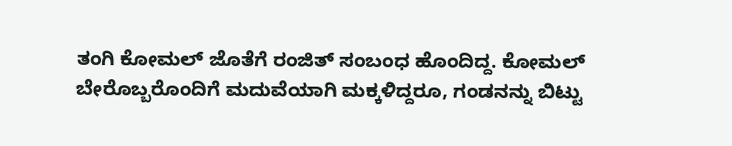ತಂಗಿ ಕೋಮಲ್ ಜೊತೆಗೆ ರಂಜಿತ್ ಸಂಬಂಧ ಹೊಂದಿದ್ದ. ಕೋಮಲ್ ಬೇರೊಬ್ಬರೊಂದಿಗೆ ಮದುವೆಯಾಗಿ ಮಕ್ಕಳಿದ್ದರೂ, ಗಂಡನನ್ನು ಬಿಟ್ಟು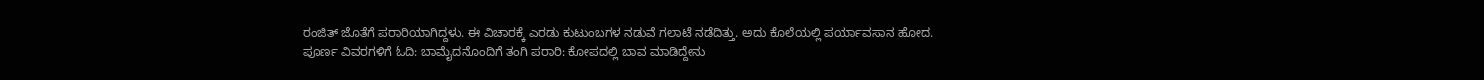ರಂಜಿತ್ ಜೊತೆಗೆ ಪರಾರಿಯಾಗಿದ್ದಳು. ಈ ವಿಚಾರಕ್ಕೆ ಎರಡು ಕುಟುಂಬಗಳ ನಡುವೆ ಗಲಾಟೆ ನಡೆದಿತ್ತು. ಅದು ಕೊಲೆಯಲ್ಲಿ ಪರ್ಯಾವಸಾನ ಹೋದ.
ಪೂರ್ಣ ವಿವರಗಳಿಗೆ ಓದಿ: ಬಾಮೈದನೊಂದಿಗೆ ತಂಗಿ ಪರಾರಿ: ಕೋಪದಲ್ಲಿ ಬಾವ ಮಾಡಿದ್ದೇನು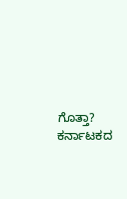ಗೊತ್ತಾ?
ಕರ್ನಾಟಕದ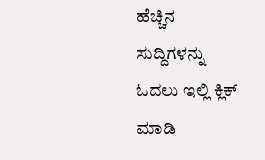ಹೆಚ್ಚಿನ ಸುದ್ದಿಗಳನ್ನು ಓದಲು ಇಲ್ಲಿ ಕ್ಲಿಕ್ ಮಾಡಿ